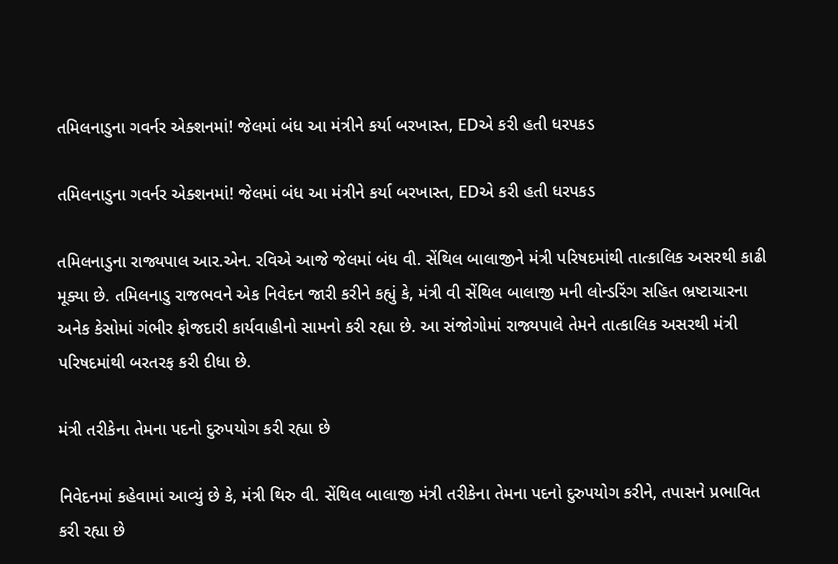તમિલનાડુના ગવર્નર એક્શનમાં! જેલમાં બંધ આ મંત્રીને કર્યા બરખાસ્ત, EDએ કરી હતી ધરપકડ

તમિલનાડુના ગવર્નર એક્શનમાં! જેલમાં બંધ આ મંત્રીને કર્યા બરખાસ્ત, EDએ કરી હતી ધરપકડ

તમિલનાડુના રાજ્યપાલ આર.એન. રવિએ આજે જેલમાં બંધ વી. સેંથિલ બાલાજીને મંત્રી પરિષદમાંથી તાત્કાલિક અસરથી કાઢી મૂક્યા છે. તમિલનાડુ રાજભવને એક નિવેદન જારી કરીને કહ્યું કે, મંત્રી વી સેંથિલ બાલાજી મની લોન્ડરિંગ સહિત ભ્રષ્ટાચારના અનેક કેસોમાં ગંભીર ફોજદારી કાર્યવાહીનો સામનો કરી રહ્યા છે. આ સંજોગોમાં રાજ્યપાલે તેમને તાત્કાલિક અસરથી મંત્રી પરિષદમાંથી બરતરફ કરી દીધા છે.

મંત્રી તરીકેના તેમના પદનો દુરુપયોગ કરી રહ્યા છે

નિવેદનમાં કહેવામાં આવ્યું છે કે, મંત્રી થિરુ વી. સેંથિલ બાલાજી મંત્રી તરીકેના તેમના પદનો દુરુપયોગ કરીને, તપાસને પ્રભાવિત કરી રહ્યા છે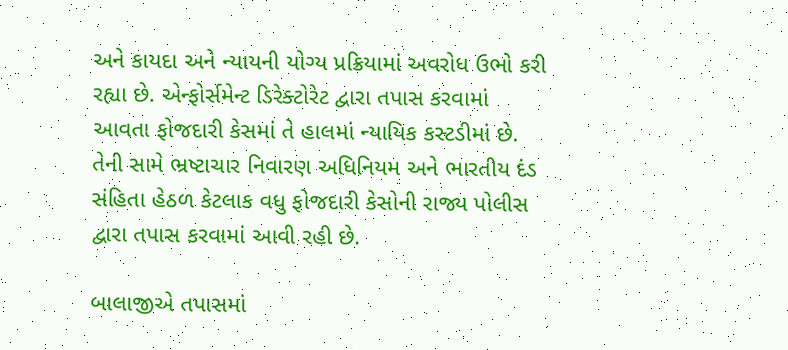અને કાયદા અને ન્યાયની યોગ્ય પ્રક્રિયામાં અવરોધ ઉભો કરી રહ્યા છે. એન્ફોર્સમેન્ટ ડિરેક્ટોરેટ દ્વારા તપાસ કરવામાં આવતા ફોજદારી કેસમાં તે હાલમાં ન્યાયિક કસ્ટડીમાં છે. તેની સામે ભ્રષ્ટાચાર નિવારણ અધિનિયમ અને ભારતીય દંડ સંહિતા હેઠળ કેટલાક વધુ ફોજદારી કેસોની રાજ્ય પોલીસ દ્વારા તપાસ કરવામાં આવી રહી છે.

બાલાજીએ તપાસમાં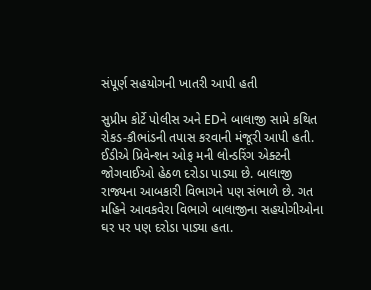સંપૂર્ણ સહયોગની ખાતરી આપી હતી

સુપ્રીમ કોર્ટે પોલીસ અને EDને બાલાજી સામે કથિત રોકડ-કૌભાંડની તપાસ કરવાની મંજૂરી આપી હતી. ઈડીએ પ્રિવેન્શન ઓફ મની લોન્ડરિંગ એક્ટની જોગવાઈઓ હેઠળ દરોડા પાડ્યા છે. બાલાજી રાજ્યના આબકારી વિભાગને પણ સંભાળે છે. ગત મહિને આવકવેરા વિભાગે બાલાજીના સહયોગીઓના ઘર પર પણ દરોડા પાડ્યા હતા.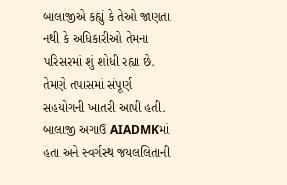બાલાજીએ કહ્યું કે તેઓ જાણતા નથી કે અધિકારીઓ તેમના પરિસરમાં શું શોધી રહ્યા છે. તેમણે તપાસમાં સંપૂર્ણ સહયોગની ખાતરી આપી હતી. બાલાજી અગાઉ AIADMKમાં હતા અને સ્વર્ગસ્થ જયલલિતાની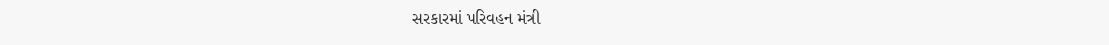સરકારમાં પરિવહન મંત્રી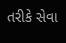તરીકે સેવા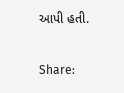આપી હતી.

Share: